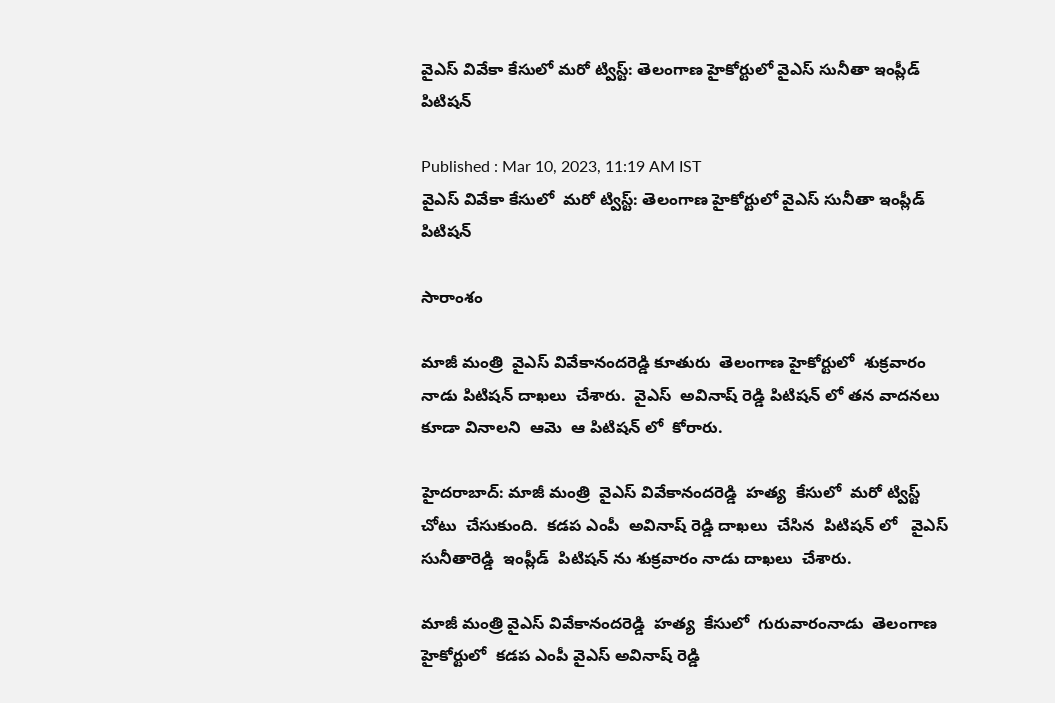వైఎస్ వివేకా కేసులో మరో ట్విస్ట్: తెలంగాణ హైకోర్టులో వైఎస్ సునీతా ఇంప్లీడ్ పిటిషన్

Published : Mar 10, 2023, 11:19 AM IST
వైఎస్ వివేకా కేసులో  మరో ట్విస్ట్: తెలంగాణ హైకోర్టులో వైఎస్ సునీతా ఇంప్లీడ్  పిటిషన్

సారాంశం

మాజీ మంత్రి  వైఎస్ వివేకానందరెడ్డి కూతురు  తెలంగాణ హైకోర్టులో  శుక్రవారం నాడు పిటిషన్ దాఖలు  చేశారు.  వైఎస్  అవినాష్ రెడ్డి పిటిషన్ లో తన వాదనలు కూడా వినాలని  ఆమె  ఆ పిటిషన్ లో  కోరారు.

హైదరాబాద్: మాజీ మంత్రి  వైఎస్ వివేకానందరెడ్డి  హత్య  కేసులో  మరో ట్విస్ట్  చోటు  చేసుకుంది.  కడప ఎంపీ  అవినాష్ రెడ్డి దాఖలు  చేసిన  పిటిషన్ లో   వైఎస్ సునీతారెడ్డి  ఇంప్లీడ్  పిటిషన్ ను శుక్రవారం నాడు దాఖలు  చేశారు.

మాజీ మంత్రి వైఎస్ వివేకానందరెడ్డి  హత్య  కేసులో  గురువారంనాడు  తెలంగాణ హైకోర్టులో  కడప ఎంపీ వైఎస్ అవినాష్ రెడ్డి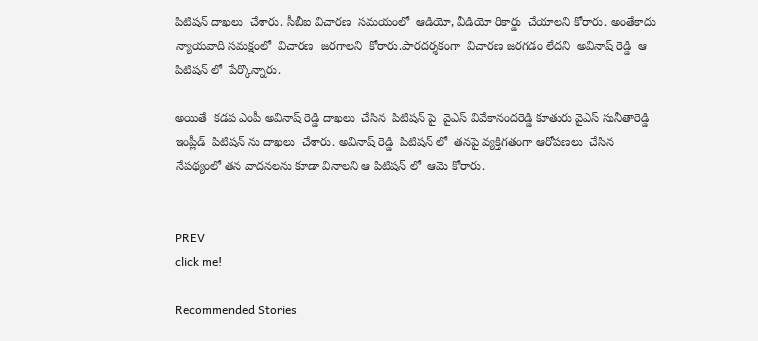పిటిషన్ దాఖలు  చేశారు. సీబీఐ విచారణ  సమయంలో  ఆడియో, వీడియో రికార్డు  చేయాలని కోరారు. అంతేకాదు  న్యాయవాది సమక్షంలో  విచారణ  జరగాలని  కోరారు.పారదర్శకంగా  విచారణ జరగడం లేదని  అవినాష్ రెడ్డి  ఆ పిటిషన్ లో  పేర్కొన్నారు.

అయితే  కడప ఎంపీ అవినాష్ రెడ్డి దాఖలు  చేసిన  పిటిషన్ పై  వైఎస్ వివేకానందరెడ్డి కూతురు వైఎస్ సునీతారెడ్డి  ఇంప్లీడ్  పిటిషన్ ను దాఖలు  చేశారు. అవినాష్ రెడ్డి  పిటిషన్ లో  తనపై వ్యక్తిగతంగా ఆరోపణలు  చేసిన నేపథ్యంలో తన వాదనలను కూడా వినాలని ఆ పిటిషన్ లో  ఆమె కోరారు.


PREV
click me!

Recommended Stories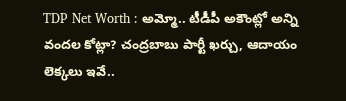TDP Net Worth : అమ్మో.. టీడీపీ అకౌంట్లో అన్ని వందల కోట్లా? చంద్రబాబు పార్టీ ఖర్చు, ఆదాయం లెక్కలు ఇవే..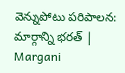వెన్నుపోటు పరిపాలన: మార్గాన్ని భరత్ | Margani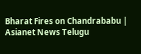Bharat Fires on Chandrababu | Asianet News Telugu